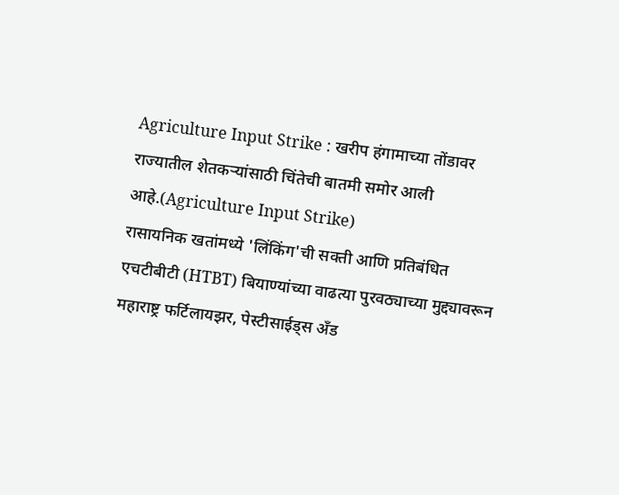Agriculture Input Strike : खरीप हंगामाच्या तोंडावर राज्यातील शेतकऱ्यांसाठी चिंतेची बातमी समोर आली आहे.(Agriculture Input Strike)
रासायनिक खतांमध्ये 'लिंकिंग'ची सक्ती आणि प्रतिबंधित एचटीबीटी (HTBT) बियाण्यांच्या वाढत्या पुरवठ्याच्या मुद्द्यावरून महाराष्ट्र फर्टिलायझर, पेस्टीसाईड्स अँड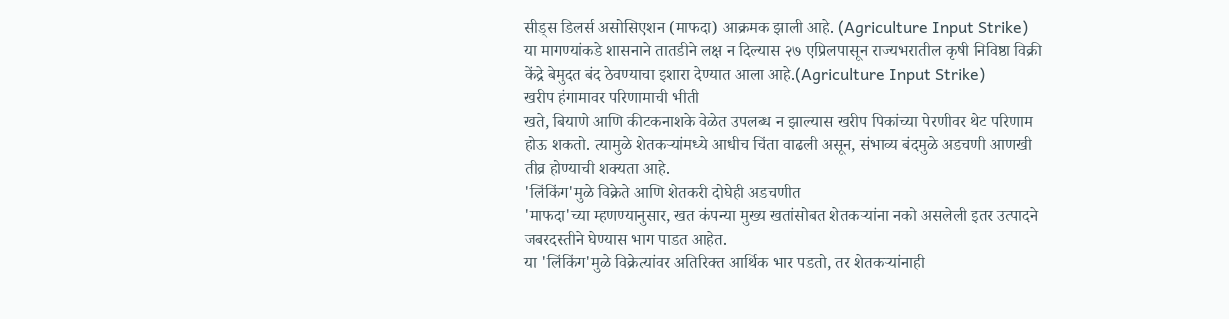सीड्स डिलर्स असोसिएशन (माफदा) आक्रमक झाली आहे. (Agriculture Input Strike)
या मागण्यांकडे शासनाने तातडीने लक्ष न दिल्यास २७ एप्रिलपासून राज्यभरातील कृषी निविष्ठा विक्री केंद्रे बेमुदत बंद ठेवण्याचा इशारा देण्यात आला आहे.(Agriculture Input Strike)
खरीप हंगामावर परिणामाची भीती
खते, बियाणे आणि कीटकनाशके वेळेत उपलब्ध न झाल्यास खरीप पिकांच्या पेरणीवर थेट परिणाम होऊ शकतो. त्यामुळे शेतकऱ्यांमध्ये आधीच चिंता वाढली असून, संभाव्य बंदमुळे अडचणी आणखी तीव्र होण्याची शक्यता आहे.
'लिंकिंग'मुळे विक्रेते आणि शेतकरी दोघेही अडचणीत
'माफदा'च्या म्हणण्यानुसार, खत कंपन्या मुख्य खतांसोबत शेतकऱ्यांना नको असलेली इतर उत्पादने जबरदस्तीने घेण्यास भाग पाडत आहेत.
या 'लिंकिंग'मुळे विक्रेत्यांवर अतिरिक्त आर्थिक भार पडतो, तर शेतकऱ्यांनाही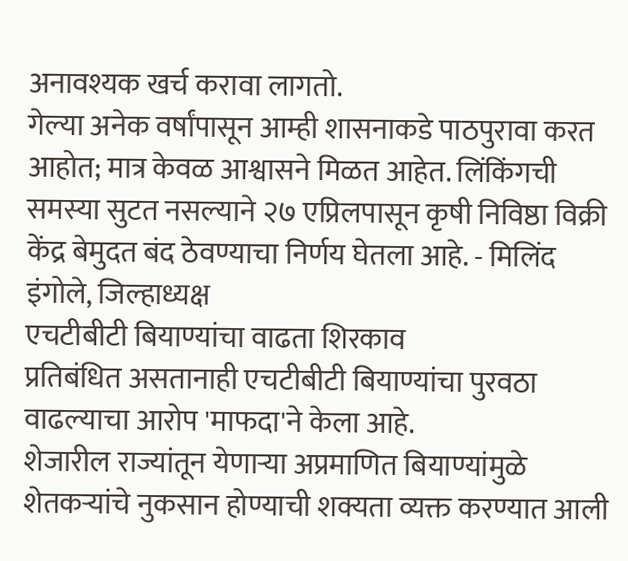अनावश्यक खर्च करावा लागतो.
गेल्या अनेक वर्षांपासून आम्ही शासनाकडे पाठपुरावा करत आहोत; मात्र केवळ आश्वासने मिळत आहेत. लिंकिंगची समस्या सुटत नसल्याने २७ एप्रिलपासून कृषी निविष्ठा विक्री केंद्र बेमुदत बंद ठेवण्याचा निर्णय घेतला आहे. - मिलिंद इंगोले, जिल्हाध्यक्ष
एचटीबीटी बियाण्यांचा वाढता शिरकाव
प्रतिबंधित असतानाही एचटीबीटी बियाण्यांचा पुरवठा वाढल्याचा आरोप 'माफदा'ने केला आहे.
शेजारील राज्यांतून येणाऱ्या अप्रमाणित बियाण्यांमुळे शेतकऱ्यांचे नुकसान होण्याची शक्यता व्यक्त करण्यात आली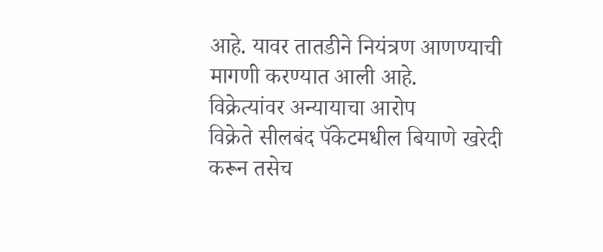आहे. यावर तातडीने नियंत्रण आणण्याची मागणी करण्यात आली आहे.
विक्रेत्यांवर अन्यायाचा आरोप
विक्रेते सीलबंद पॅकेटमधील बियाणे खरेदी करून तसेच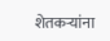शेतकऱ्यांना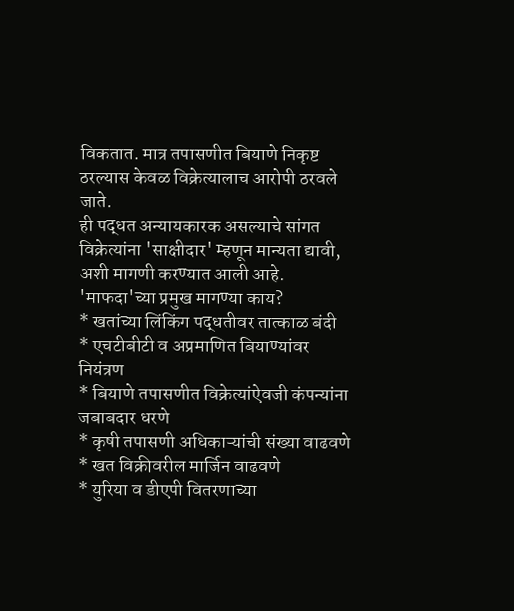विकतात. मात्र तपासणीत बियाणे निकृष्ट ठरल्यास केवळ विक्रेत्यालाच आरोपी ठरवले जाते.
ही पद्धत अन्यायकारक असल्याचे सांगत विक्रेत्यांना 'साक्षीदार' म्हणून मान्यता द्यावी, अशी मागणी करण्यात आली आहे.
'माफदा'च्या प्रमुख मागण्या काय?
* खतांच्या लिंकिंग पद्धतीवर तात्काळ बंदी
* एचटीबीटी व अप्रमाणित बियाण्यांवर नियंत्रण
* बियाणे तपासणीत विक्रेत्यांऐवजी कंपन्यांना जबाबदार धरणे
* कृषी तपासणी अधिकाऱ्यांची संख्या वाढवणे
* खत विक्रीवरील मार्जिन वाढवणे
* युरिया व डीएपी वितरणाच्या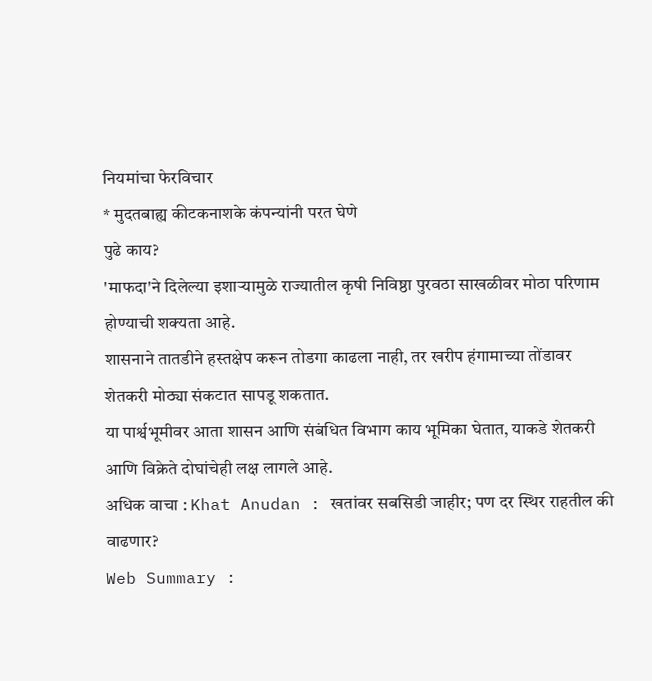नियमांचा फेरविचार
* मुदतबाह्य कीटकनाशके कंपन्यांनी परत घेणे
पुढे काय?
'माफदा'ने दिलेल्या इशाऱ्यामुळे राज्यातील कृषी निविष्ठा पुरवठा साखळीवर मोठा परिणाम होण्याची शक्यता आहे.
शासनाने तातडीने हस्तक्षेप करून तोडगा काढला नाही, तर खरीप हंगामाच्या तोंडावर शेतकरी मोठ्या संकटात सापडू शकतात.
या पार्श्वभूमीवर आता शासन आणि संबंधित विभाग काय भूमिका घेतात, याकडे शेतकरी आणि विक्रेते दोघांचेही लक्ष लागले आहे.
अधिक वाचा : Khat Anudan : खतांवर सबसिडी जाहीर; पण दर स्थिर राहतील की वाढणार?
Web Summary :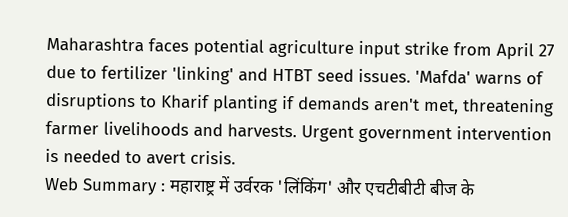Maharashtra faces potential agriculture input strike from April 27 due to fertilizer 'linking' and HTBT seed issues. 'Mafda' warns of disruptions to Kharif planting if demands aren't met, threatening farmer livelihoods and harvests. Urgent government intervention is needed to avert crisis.
Web Summary : महाराष्ट्र में उर्वरक 'लिंकिंग' और एचटीबीटी बीज के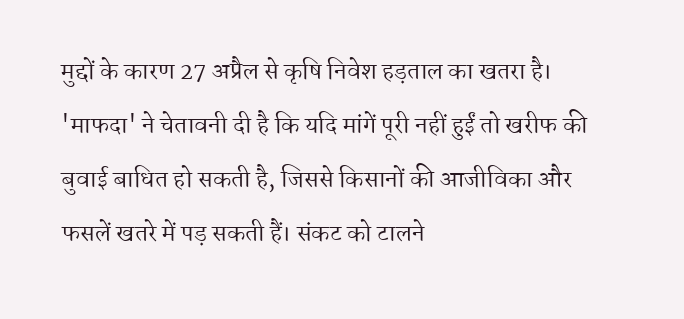मुद्दों के कारण 27 अप्रैल से कृषि निवेश हड़ताल का खतरा है। 'माफदा' ने चेतावनी दी है कि यदि मांगें पूरी नहीं हुईं तो खरीफ की बुवाई बाधित हो सकती है, जिससे किसानों की आजीविका और फसलें खतरे में पड़ सकती हैं। संकट को टालने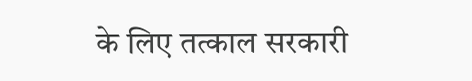के लिए तत्काल सरकारी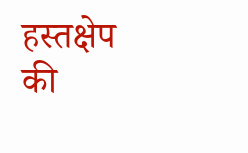हस्तक्षेप की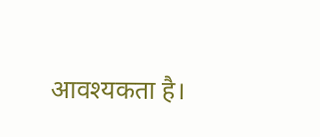आवश्यकता है।